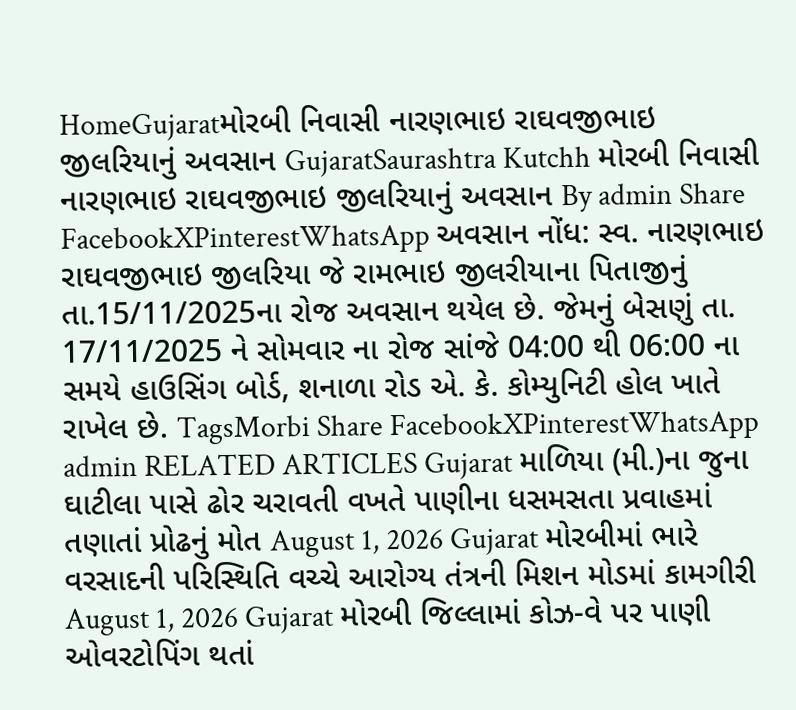HomeGujaratમોરબી નિવાસી નારણભાઇ રાઘવજીભાઇ જીલરિયાનું અવસાન GujaratSaurashtra Kutchh મોરબી નિવાસી નારણભાઇ રાઘવજીભાઇ જીલરિયાનું અવસાન By admin Share FacebookXPinterestWhatsApp અવસાન નોંધ: સ્વ. નારણભાઇ રાઘવજીભાઇ જીલરિયા જે રામભાઇ જીલરીયાના પિતાજીનું તા.15/11/2025ના રોજ અવસાન થયેલ છે. જેમનું બેસણું તા. 17/11/2025 ને સોમવાર ના રોજ સાંજે 04:00 થી 06:00 ના સમયે હાઉસિંગ બોર્ડ, શનાળા રોડ એ. કે. કોમ્યુનિટી હોલ ખાતે રાખેલ છે. TagsMorbi Share FacebookXPinterestWhatsApp admin RELATED ARTICLES Gujarat માળિયા (મી.)ના જુના ઘાટીલા પાસે ઢોર ચરાવતી વખતે પાણીના ધસમસતા પ્રવાહમાં તણાતાં પ્રોઢનું મોત August 1, 2026 Gujarat મોરબીમાં ભારે વરસાદની પરિસ્થિતિ વચ્ચે આરોગ્ય તંત્રની મિશન મોડમાં કામગીરી August 1, 2026 Gujarat મોરબી જિલ્લામાં કોઝ-વે પર પાણી ઓવરટોપિંગ થતાં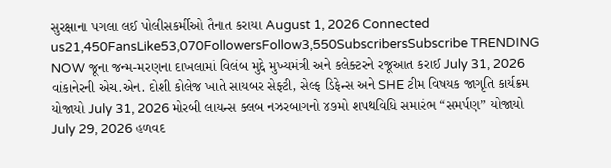સુરક્ષાના પગલા લઈ પોલીસકર્મીઓ તૈનાત કરાયા August 1, 2026 Connected us21,450FansLike53,070FollowersFollow3,550SubscribersSubscribe TRENDING NOW જૂના જન્મ-મરણના દાખલામાં વિલંબ મુદ્દે મુખ્યમંત્રી અને કલેક્ટરને રજૂઆત કરાઈ July 31, 2026 વાંકાનેરની એચ.એન. દોશી કોલેજ ખાતે સાયબર સેફ્ટી, સેલ્ફ ડિફેન્સ અને SHE ટીમ વિષયક જાગૃતિ કાર્યક્રમ યોજાયો July 31, 2026 મોરબી લાયન્સ ક્લબ નઝરબાગનો ૪૭મો શપથવિધિ સમારંભ “સમર્પણ” યોજાયો July 29, 2026 હળવદ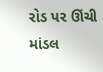રોડ પર ઊંચી માંડલ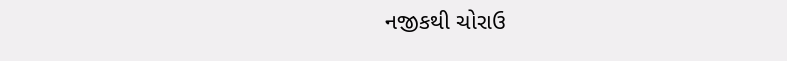નજીકથી ચોરાઉ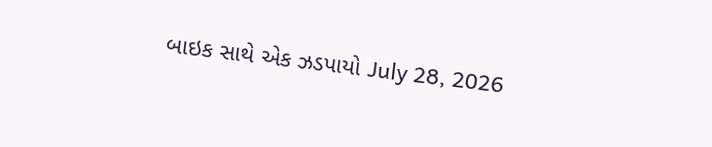બાઇક સાથે એક ઝડપાયો July 28, 2026